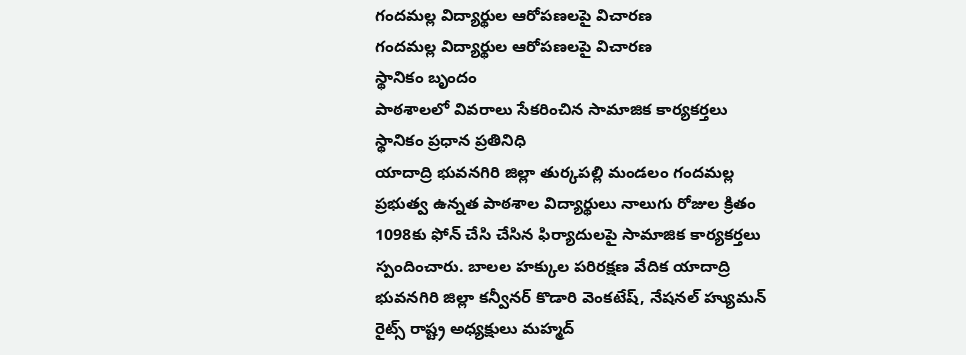గందమల్ల విద్యార్థుల ఆరోపణలపై విచారణ
గందమల్ల విద్యార్థుల ఆరోపణలపై విచారణ
స్థానికం బృందం
పాఠశాలలో వివరాలు సేకరించిన సామాజిక కార్యకర్తలు
స్థానికం ప్రధాన ప్రతినిధి
యాదాద్రి భువనగిరి జిల్లా తుర్కపల్లి మండలం గందమల్ల ప్రభుత్వ ఉన్నత పాఠశాల విద్యార్థులు నాలుగు రోజుల క్రితం 1098కు ఫోన్ చేసి చేసిన ఫిర్యాదులపై సామాజిక కార్యకర్తలు స్పందించారు. బాలల హక్కుల పరిరక్షణ వేదిక యాదాద్రి భువనగిరి జిల్లా కన్వీనర్ కొడారి వెంకటేష్, నేషనల్ హ్యుమన్ రైట్స్ రాష్ట్ర అధ్యక్షులు మహ్మద్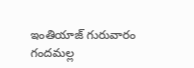ఇంతియాజ్ గురువారం గందమల్ల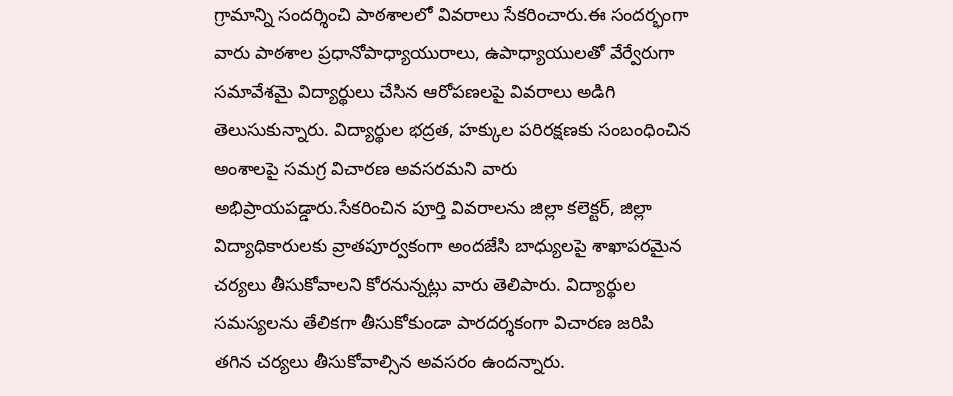గ్రామాన్ని సందర్శించి పాఠశాలలో వివరాలు సేకరించారు.ఈ సందర్భంగా వారు పాఠశాల ప్రధానోపాధ్యాయురాలు, ఉపాధ్యాయులతో వేర్వేరుగా సమావేశమై విద్యార్థులు చేసిన ఆరోపణలపై వివరాలు అడిగి తెలుసుకున్నారు. విద్యార్థుల భద్రత, హక్కుల పరిరక్షణకు సంబంధించిన అంశాలపై సమగ్ర విచారణ అవసరమని వారు అభిప్రాయపడ్డారు.సేకరించిన పూర్తి వివరాలను జిల్లా కలెక్టర్, జిల్లా విద్యాధికారులకు వ్రాతపూర్వకంగా అందజేసి బాధ్యులపై శాఖాపరమైన చర్యలు తీసుకోవాలని కోరనున్నట్లు వారు తెలిపారు. విద్యార్థుల సమస్యలను తేలికగా తీసుకోకుండా పారదర్శకంగా విచారణ జరిపి తగిన చర్యలు తీసుకోవాల్సిన అవసరం ఉందన్నారు.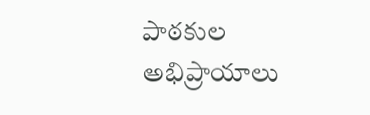పాఠకుల అభిప్రాయాలు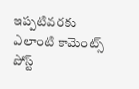ఇప్పటివరకు ఎలాంటి కామెంట్స్ పోస్ట్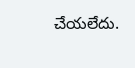చేయలేదు.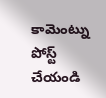కామెంట్ను పోస్ట్ చేయండి